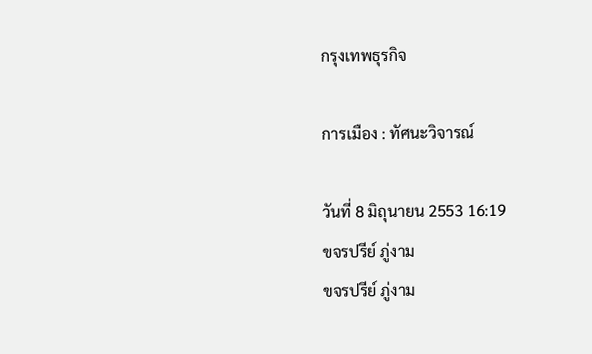กรุงเทพธุรกิจ

การเมือง : ทัศนะวิจารณ์

วันที่ 8 มิถุนายน 2553 16:19
ขจรปรีย์ ภู่งาม
ขจรปรีย์ ภู่งาม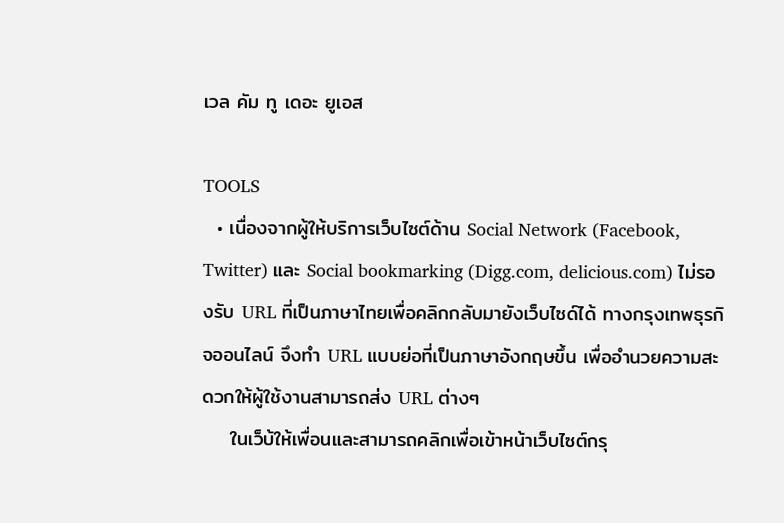เวล คัม ทู เดอะ ยูเอส

TOOLS
  • เนื่องจากผู้ให้บริการเว็บไซต์ด้าน Social Network (Facebook, Twitter) และ Social bookmarking (Digg.com, delicious.com) ไม่รองรับ URL ที่เป็นภาษาไทยเพื่อคลิกกลับมายังเว็บไซด์ได้ ทางกรุงเทพธุรกิจออนไลน์ จึงทำ URL แบบย่อที่เป็นภาษาอังกฤษขึ้น เพื่ออำนวยความสะดวกให้ผู้ใช้งานสามารถส่ง URL ต่างๆ
    ในเว็บ้ให้เพื่อนและสามารถคลิกเพื่อเข้าหน้าเว็บไซต์กรุ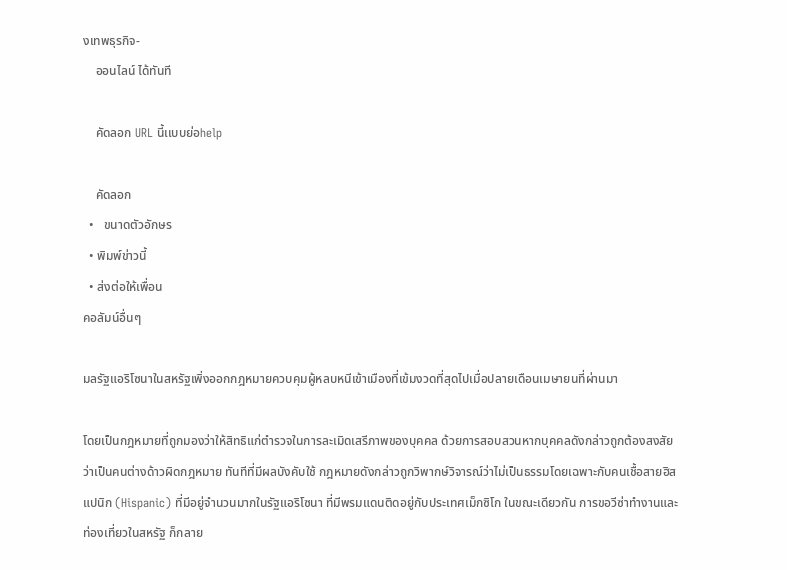งเทพธุรกิจ-
    ออนไลน์ ได้ทันที

    คัดลอก URL นี้เเบบย่อhelp

    คัดลอก
  •   ขนาดตัวอักษร
  • พิมพ์ข่าวนี้
  • ส่งต่อให้เพื่อน
คอลัมน์อื่นๆ

มลรัฐแอริโซนาในสหรัฐเพิ่งออกกฎหมายควบคุมผู้หลบหนีเข้าเมืองที่เข้มงวดที่สุดไปเมื่อปลายเดือนเมษายนที่ผ่านมา

โดยเป็นกฎหมายที่ถูกมองว่าให้สิทธิแก่ตำรวจในการละเมิดเสรีภาพของบุคคล ด้วยการสอบสวนหากบุคคลดังกล่าวถูกต้องสงสัยว่าเป็นคนต่างด้าวผิดกฎหมาย ทันทีที่มีผลบังคับใช้ กฎหมายดังกล่าวถูกวิพากษ์วิจารณ์ว่าไม่เป็นธรรมโดยเฉพาะกับคนเชื้อสายฮิสแปนิก (Hispanic) ที่มีอยู่จำนวนมากในรัฐแอริโซนา ที่มีพรมแดนติดอยู่กับประเทศเม็กซิโก ในขณะเดียวกัน การขอวีซ่าทำงานและท่องเที่ยวในสหรัฐ ก็กลาย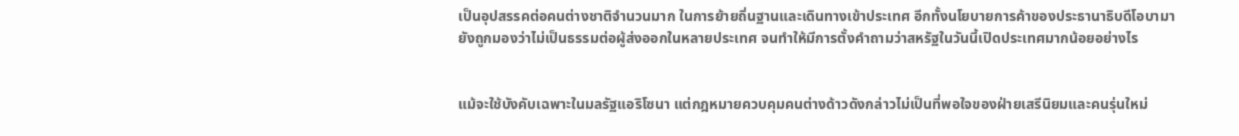เป็นอุปสรรคต่อคนต่างชาติจำนวนมาก ในการย้ายถิ่นฐานและเดินทางเข้าประเทศ อีกทั้งนโยบายการค้าของประธานาธิบดีโอบามา ยังถูกมองว่าไม่เป็นธรรมต่อผู้ส่งออกในหลายประเทศ จนทำให้มีการตั้งคำถามว่าสหรัฐในวันนี้เปิดประเทศมากน้อยอย่างไร


แม้จะใช้บังคับเฉพาะในมลรัฐแอริโซนา แต่กฎหมายควบคุมคนต่างด้าวดังกล่าวไม่เป็นที่พอใจของฝ่ายเสรีนิยมและคนรุ่นใหม่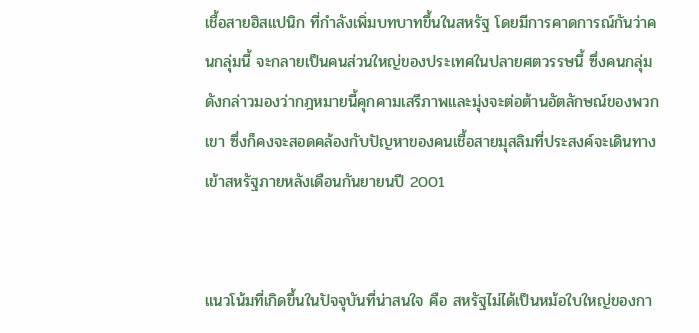เชื้อสายฮิสแปนิก ที่กำลังเพิ่มบทบาทขึ้นในสหรัฐ โดยมีการคาดการณ์กันว่าคนกลุ่มนี้ จะกลายเป็นคนส่วนใหญ่ของประเทศในปลายศตวรรษนี้ ซึ่งคนกลุ่มดังกล่าวมองว่ากฎหมายนี้คุกคามเสรีภาพและมุ่งจะต่อต้านอัตลักษณ์ของพวกเขา ซึ่งก็คงจะสอดคล้องกับปัญหาของคนเชื้อสายมุสลิมที่ประสงค์จะเดินทางเข้าสหรัฐภายหลังเดือนกันยายนปี 2001


แนวโน้มที่เกิดขึ้นในปัจจุบันที่น่าสนใจ คือ สหรัฐไม่ได้เป็นหม้อใบใหญ่ของกา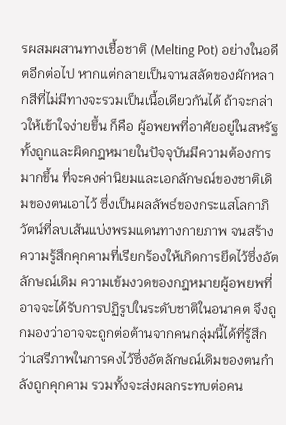รผสมผสานทางเชื้อชาติ (Melting Pot) อย่างในอดีตอีกต่อไป หากแต่กลายเป็นจานสลัดของผักหลากสีที่ไม่มีทางจะรวมเป็นเนื้อเดียวกันได้ ถ้าจะกล่าวให้เข้าใจง่ายขึ้น ก็คือ ผู้อพยพที่อาศัยอยู่ในสหรัฐทั้งถูกและผิดกฎหมายในปัจจุบันมีความต้องการมากขึ้น ที่จะคงค่านิยมและเอกลักษณ์ของชาติเดิมของตนเอาไว้ ซึ่งเป็นผลลัพธ์ของกระแสโลกาภิวัตน์ที่ลบเส้นแบ่งพรมแดนทางกายภาพ จนสร้างความรู้สึกคุกคามที่เรียกร้องให้เกิดการยึดไว้ซึ่งอัตลักษณ์เดิม ความเข้มงวดของกฎหมายผู้อพยพที่อาจจะได้รับการปฏิรูปในระดับชาติในอนาคต จึงถูกมองว่าอาจจะถูกต่อต้านจากคนกลุ่มนี้ได้ที่รู้สึกว่าเสรีภาพในการคงไว้ซึ่งอัตลักษณ์เดิมของตนกำลังถูกคุกคาม รวมทั้งจะส่งผลกระทบต่อคน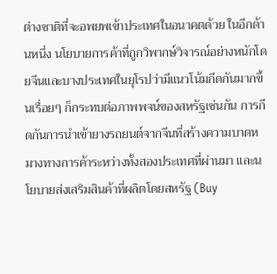ต่างชาติที่จะอพยพเข้าประเทศในอนาคตด้วย ในอีกด้านหนึ่ง นโยบายการค้าที่ถูกวิพากษ์วิจารณ์อย่างหนักโดยจีนและบางประเทศในยุโรปว่ามีแนวโน้มกีดกันมากขึ้นเรื่อยๆ ก็กระทบต่อภาพพจน์ของสหรัฐเช่นกัน การกีดกันการนำเข้ายางรถยนต์จากจีนที่สร้างความบาดหมางทางการค้าระหว่างทั้งสองประเทศที่ผ่านมา และนโยบายส่งเสริมสินค้าที่ผลิตโดยสหรัฐ (Buy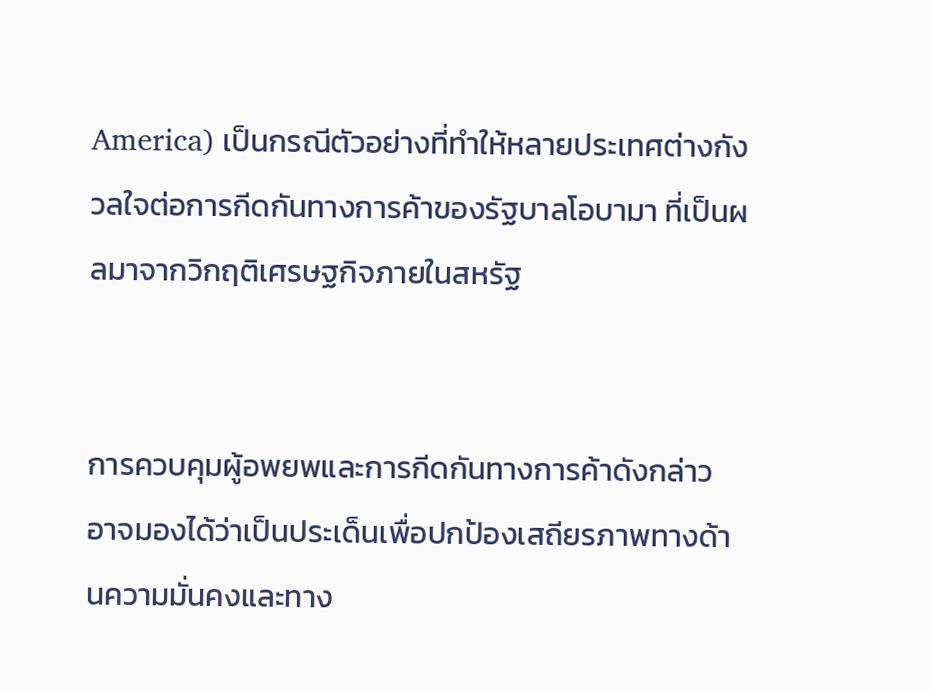America) เป็นกรณีตัวอย่างที่ทำให้หลายประเทศต่างกังวลใจต่อการกีดกันทางการค้าของรัฐบาลโอบามา ที่เป็นผลมาจากวิกฤติเศรษฐกิจภายในสหรัฐ


การควบคุมผู้อพยพและการกีดกันทางการค้าดังกล่าว อาจมองได้ว่าเป็นประเด็นเพื่อปกป้องเสถียรภาพทางด้านความมั่นคงและทาง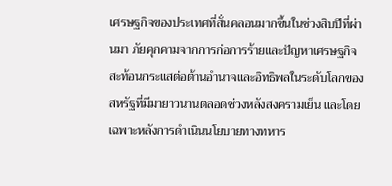เศรษฐกิจของประเทศที่สั่นคลอนมากขึ้นในช่วงสิบปีที่ผ่านมา ภัยคุกคามจากการก่อการร้ายและปัญหาเศรษฐกิจสะท้อนกระแสต่อต้านอำนาจและอิทธิพลในระดับโลกของสหรัฐที่มีมายาวนานตลอดช่วงหลังสงครามเย็น และโดยเฉพาะหลังการดำเนินนโยบายทางทหาร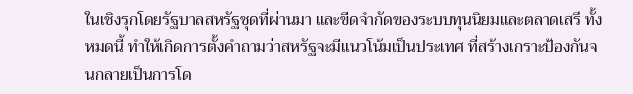ในเชิงรุกโดยรัฐบาลสหรัฐชุดที่ผ่านมา และขีดจำกัดของระบบทุนนิยมและตลาดเสรี ทั้งหมดนี้ ทำให้เกิดการตั้งคำถามว่าสหรัฐจะมีแนวโน้มเป็นประเทศ ที่สร้างเกราะป้องกันจนกลายเป็นการโด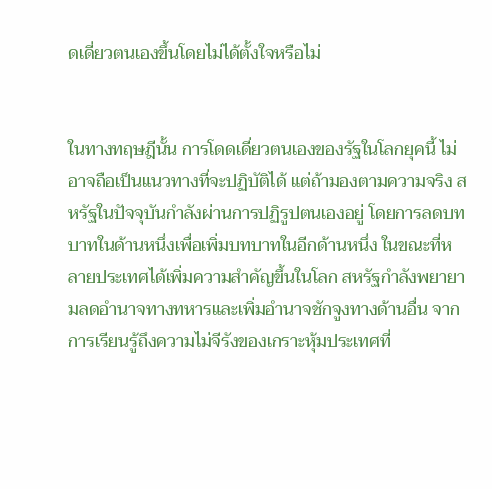ดเดี่ยวตนเองขึ้นโดยไม่ได้ตั้งใจหรือไม่


ในทางทฤษฎีนั้น การโดดเดี่ยวตนเองของรัฐในโลกยุคนี้ ไม่อาจถือเป็นแนวทางที่จะปฏิบัติได้ แต่ถ้ามองตามความจริง สหรัฐในปัจจุบันกำลังผ่านการปฏิรูปตนเองอยู่ โดยการลดบทบาทในด้านหนึ่งเพื่อเพิ่มบทบาทในอีกด้านหนึ่ง ในขณะที่หลายประเทศได้เพิ่มความสำคัญขึ้นในโลก สหรัฐกำลังพยายามลดอำนาจทางทหารและเพิ่มอำนาจชักจูงทางด้านอื่น จากการเรียนรู้ถึงความไม่จีรังของเกราะหุ้มประเทศที่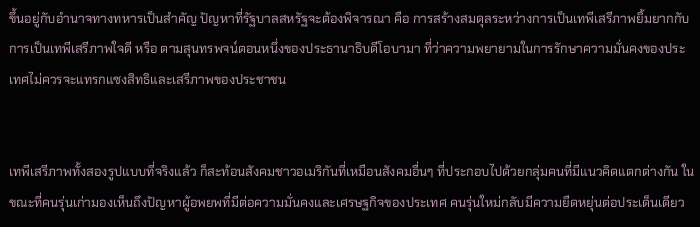ขึ้นอยู่กับอำนาจทางทหารเป็นสำคัญ ปัญหาที่รัฐบาลสหรัฐจะต้องพิจารณา คือ การสร้างสมดุลระหว่างการเป็นเทพีเสรีภาพยิ้มยากกับการเป็นเทพีเสรีภาพใจดี หรือ ตามสุนทรพจน์ตอนหนึ่งของประธานาธิบดีโอบามา ที่ว่าความพยายามในการรักษาความมั่นคงของประเทศไม่ควรจะแทรกแซงสิทธิและเสรีภาพของประชาชน


เทพีเสรีภาพทั้งสองรูปแบบที่จริงแล้ว ก็สะท้อนสังคมชาวอเมริกันที่เหมือนสังคมอื่นๆ ที่ประกอบไปด้วยกลุ่มคนที่มีแนวคิดแตกต่างกัน ในขณะที่คนรุ่นเก่ามองเห็นถึงปัญหาผู้อพยพที่มีต่อความมั่นคงและเศรษฐกิจของประเทศ คนรุ่นใหม่กลับมีความยืดหยุ่นต่อประเด็นเดียว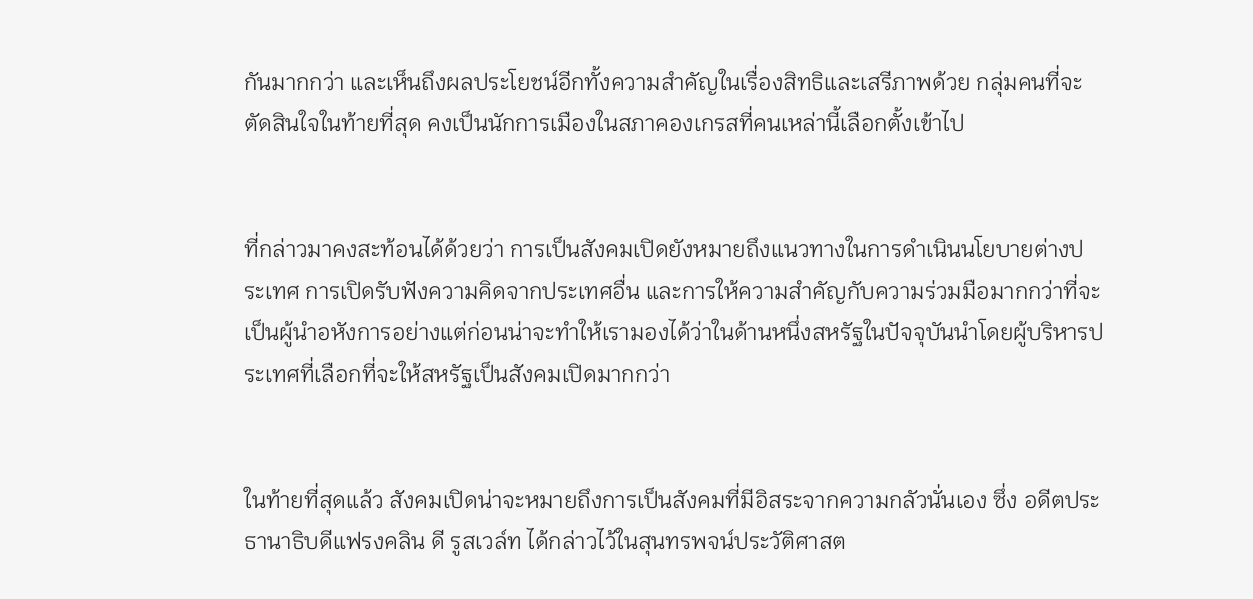กันมากกว่า และเห็นถึงผลประโยชน์อีกทั้งความสำคัญในเรื่องสิทธิและเสรีภาพด้วย กลุ่มคนที่จะตัดสินใจในท้ายที่สุด คงเป็นนักการเมืองในสภาคองเกรสที่คนเหล่านี้เลือกตั้งเข้าไป


ที่กล่าวมาคงสะท้อนได้ด้วยว่า การเป็นสังคมเปิดยังหมายถึงแนวทางในการดำเนินนโยบายต่างประเทศ การเปิดรับฟังความคิดจากประเทศอื่น และการให้ความสำคัญกับความร่วมมือมากกว่าที่จะเป็นผู้นำอหังการอย่างแต่ก่อนน่าจะทำให้เรามองได้ว่าในด้านหนึ่งสหรัฐในปัจจุบันนำโดยผู้บริหารประเทศที่เลือกที่จะให้สหรัฐเป็นสังคมเปิดมากกว่า


ในท้ายที่สุดแล้ว สังคมเปิดน่าจะหมายถึงการเป็นสังคมที่มีอิสระจากความกลัวนั่นเอง ซึ่ง อดีตประธานาธิบดีแฟรงคลิน ดี รูสเวล์ท ได้กล่าวไว้ในสุนทรพจน์ประวัติศาสต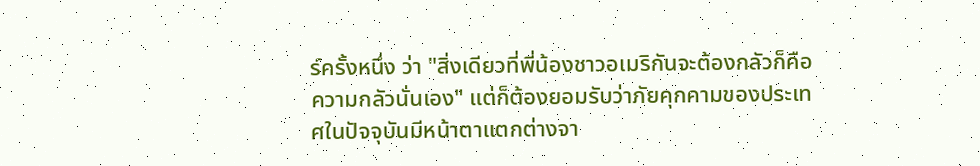ร์ครั้งหนึ่ง ว่า "สิ่งเดียวที่พี่น้องชาวอเมริกันจะต้องกลัวก็คือความกลัวนั่นเอง" แต่ก็ต้องยอมรับว่าภัยคุกคามของประเทศในปัจจุบันมีหน้าตาแตกต่างจา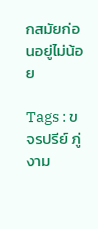กสมัยก่อนอยู่ไม่น้อย

Tags : ขจรปรีย์ ภู่งาม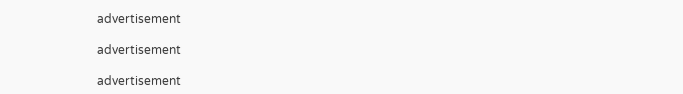advertisement

advertisement

advertisement